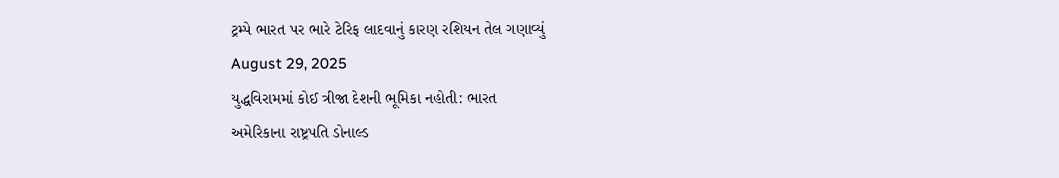ટ્રમ્પે ભારત પર ભારે ટેરિફ લાદવાનું કારણ રશિયન તેલ ગણાવ્યું
August 29, 2025
યુદ્ધવિરામમાં કોઈ ત્રીજા દેશની ભૂમિકા નહોતી: ભારત
અમેરિકાના રાષ્ટ્રપતિ ડોનાલ્ડ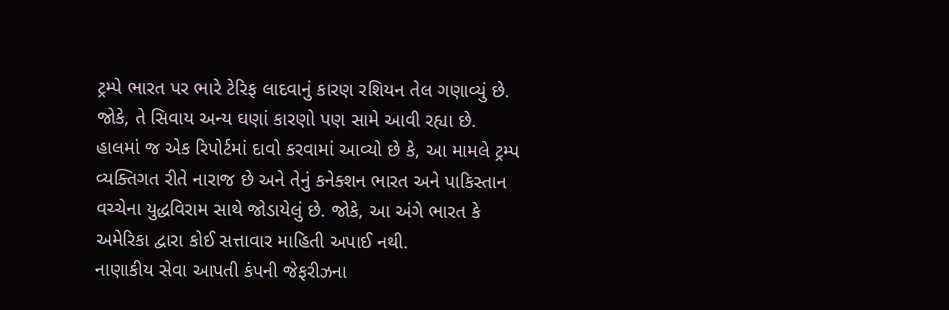ટ્રમ્પે ભારત પર ભારે ટેરિફ લાદવાનું કારણ રશિયન તેલ ગણાવ્યું છે. જોકે, તે સિવાય અન્ય ઘણાં કારણો પણ સામે આવી રહ્યા છે. હાલમાં જ એક રિપોર્ટમાં દાવો કરવામાં આવ્યો છે કે, આ મામલે ટ્રમ્પ વ્યક્તિગત રીતે નારાજ છે અને તેનું કનેક્શન ભારત અને પાકિસ્તાન વચ્ચેના યુદ્ધવિરામ સાથે જોડાયેલું છે. જોકે, આ અંગે ભારત કે અમેરિકા દ્વારા કોઈ સત્તાવાર માહિતી અપાઈ નથી.
નાણાકીય સેવા આપતી કંપની જેફરીઝના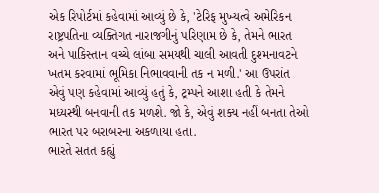એક રિપોર્ટમાં કહેવામાં આવ્યું છે કે, 'ટેરિફ મુખ્યત્વે અમેરિકન રાષ્ટ્રપતિના વ્યક્તિગત નારાજગીનું પરિણામ છે કે, તેમને ભારત અને પાકિસ્તાન વચ્ચે લાંબા સમયથી ચાલી આવતી દુશ્મનાવટને ખતમ કરવામાં ભૂમિકા નિભાવવાની તક ન મળી.' આ ઉપરાંત એવું પણ કહેવામાં આવ્યું હતું કે, ટ્રમ્પને આશા હતી કે તેમને મધ્યસ્થી બનવાની તક મળશે. જો કે, એવું શક્ય નહીં બનતા તેઓ ભારત પર બરાબરના અકળાયા હતા.
ભારતે સતત કહ્યું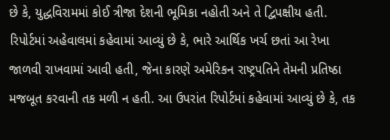છે કે, યુદ્ધવિરામમાં કોઈ ત્રીજા દેશની ભૂમિકા નહોતી અને તે દ્વિપક્ષીય હતી. રિપોર્ટમાં અહેવાલમાં કહેવામાં આવ્યું છે કે, ભારે આર્થિક ખર્ચ છતાં આ રેખા જાળવી રાખવામાં આવી હતી, જેના કારણે અમેરિકન રાષ્ટ્રપતિને તેમની પ્રતિષ્ઠા મજબૂત કરવાની તક મળી ન હતી. આ ઉપરાંત રિપોર્ટમાં કહેવામાં આવ્યું છે કે, તક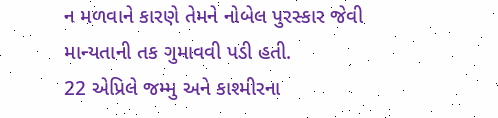ન મળવાને કારણે તેમને નોબેલ પુરસ્કાર જેવી માન્યતાની તક ગુમાવવી પડી હતી.
22 એપ્રિલે જમ્મુ અને કાશ્મીરના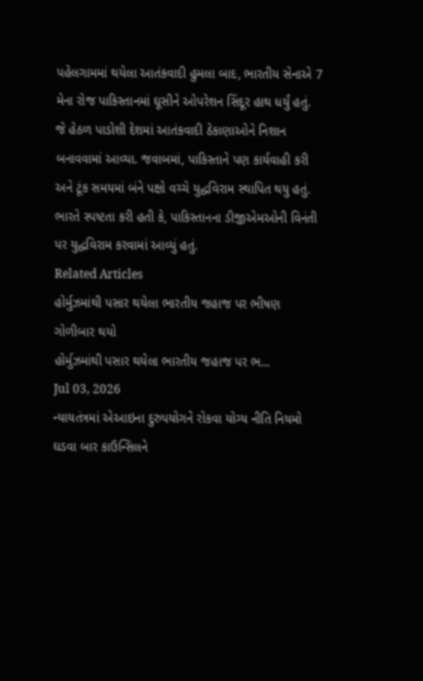પહેલગામમાં થયેલા આતંકવાદી હુમલા બાદ, ભારતીય સેનાએ 7 મેના રોજ પાકિસ્તાનમાં ઘૂસીને ઓપરેશન સિંદૂર હાથ ધર્યું હતું. જે હેઠળ પાડોશી દેશમાં આતંકવાદી ઠેકાણાઓને નિશાન બનાવવામાં આવ્યા. જવાબમાં, પાકિસ્તાને પણ કાર્યવાહી કરી અને ટૂંક સમયમાં બંને પક્ષો વચ્ચે યુદ્ધવિરામ સ્થાપિત થયુ હતું. ભારતે સ્પષ્ટતા કરી હતી કે, પાકિસ્તાનના ડીજીએમઓની વિનંતી પર યુદ્ધવિરામ કરવામાં આવ્યું હતું.
Related Articles
હોર્મુઝમાંથી પસાર થયેલા ભારતીય જહાજ પર ભીષણ ગોળીબાર થયો
હોર્મુઝમાંથી પસાર થયેલા ભારતીય જહાજ પર ભ...
Jul 03, 2026
ન્યાયતંત્રમાં એઆઇના દુરુપયોગને રોકવા યોગ્ય નીતિ નિયમો ઘડવા બાર કાઉન્સિલને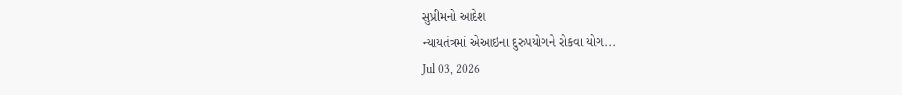સુપ્રીમનો આદેશ
ન્યાયતંત્રમાં એઆઇના દુરુપયોગને રોકવા યોગ...
Jul 03, 2026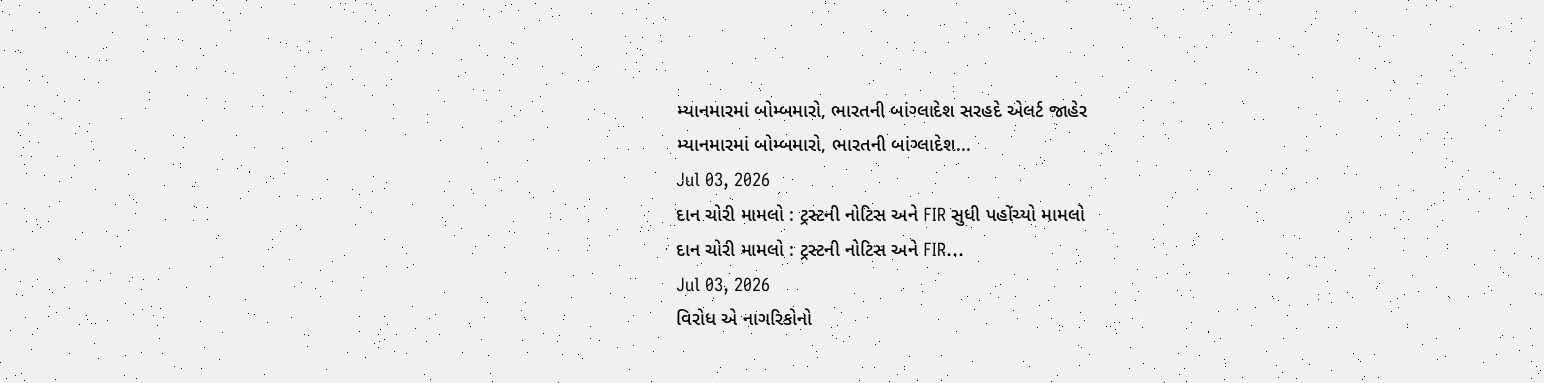મ્યાનમારમાં બોમ્બમારો, ભારતની બાંગ્લાદેશ સરહદે એલર્ટ જાહેર
મ્યાનમારમાં બોમ્બમારો, ભારતની બાંગ્લાદેશ...
Jul 03, 2026
દાન ચોરી મામલો : ટ્રસ્ટની નોટિસ અને FIR સુધી પહોંચ્યો મામલો
દાન ચોરી મામલો : ટ્રસ્ટની નોટિસ અને FIR...
Jul 03, 2026
વિરોધ એ નાગરિકોનો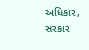અધિકાર, સરકાર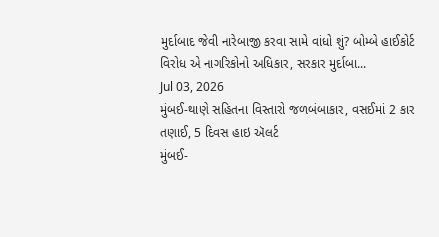મુર્દાબાદ જેવી નારેબાજી કરવા સામે વાંધો શું? બોમ્બે હાઈકોર્ટ
વિરોધ એ નાગરિકોનો અધિકાર, સરકાર મુર્દાબા...
Jul 03, 2026
મુંબઈ-થાણે સહિતના વિસ્તારો જળબંબાકાર, વસઈમાં 2 કાર તણાઈ, 5 દિવસ હાઇ ઍલર્ટ
મુંબઈ-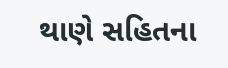થાણે સહિતના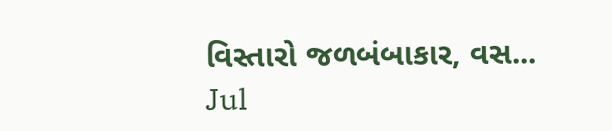વિસ્તારો જળબંબાકાર, વસ...
Jul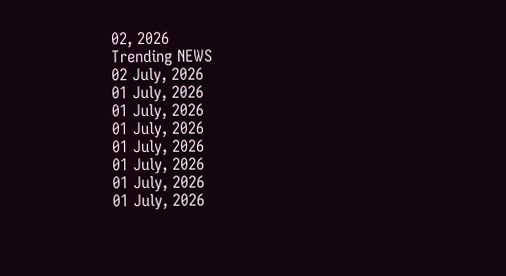02, 2026
Trending NEWS
02 July, 2026
01 July, 2026
01 July, 2026
01 July, 2026
01 July, 2026
01 July, 2026
01 July, 2026
01 July, 2026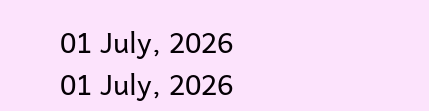01 July, 2026
01 July, 2026